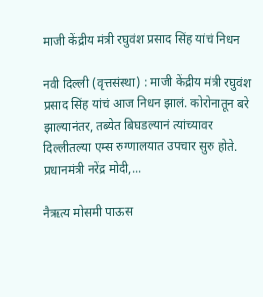माजी केंद्रीय मंत्री रघुवंश प्रसाद सिंह यांचं निधन

नवी दिल्ली (वृत्तसंस्था) : माजी केंद्रीय मंत्री रघुवंश प्रसाद सिंह यांचं आज निधन झालं. कोरोनातून बरे झाल्यानंतर, तब्येत बिघडल्यानं त्यांच्यावर दिल्लीतल्या एम्स रुग्णालयात उपचार सुरु होते. प्रधानमंत्री नरेंद्र मोदी,...

नैऋत्य मोसमी पाऊस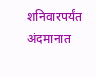शनिवारपर्यंत अंदमानात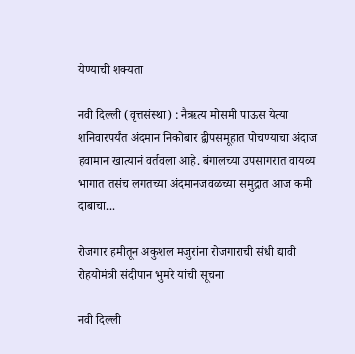येण्याची शक्यता

नवी दिल्ली (वृत्तसंस्था) : नैऋत्य मोसमी पाऊस येत्या शनिवारपर्यंत अंदमान निकोबार द्वीपसमूहात पोचण्याचा अंदाज हवामान खात्यानं वर्तवला आहे. बंगालच्या उपसागरात वायव्य भागात तसंच लगतच्या अंदमानजवळच्या समुद्रात आज कमी दाबाचा...

रोजगार हमीतून अकुशल मजुरांना रोजगाराची संधी द्यावी रोहयोमंत्री संदीपान भुमरे यांची सूचना

नवी दिल्ली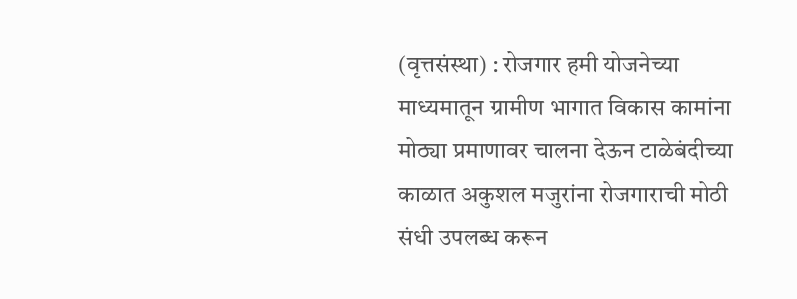(वृत्तसंस्था) : रोजगार हमी योजनेच्या माध्यमातून ग्रामीण भागात विकास कामांना मोठ्या प्रमाणावर चालना देऊन टाळेबंदीच्या काळात अकुशल मजुरांना रोजगाराची मोठी संधी उपलब्ध करून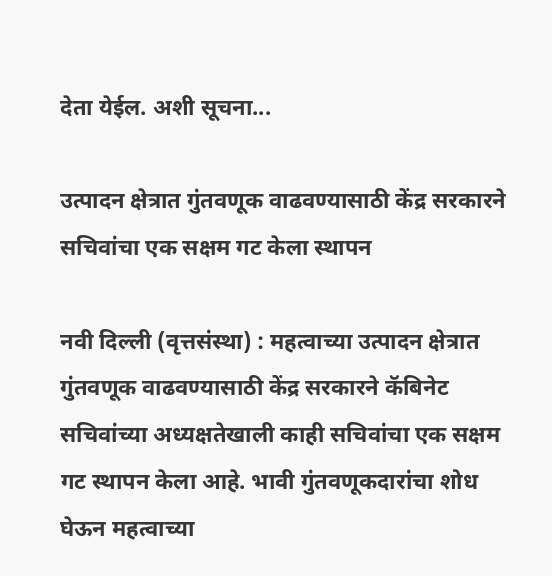देता येईल. अशी सूचना...

उत्पादन क्षेत्रात गुंतवणूक वाढवण्यासाठी केंद्र सरकारने सचिवांचा एक सक्षम गट केला स्थापन

नवी दिल्ली (वृत्तसंस्था) : महत्वाच्या उत्पादन क्षेत्रात गुंतवणूक वाढवण्यासाठी केंद्र सरकारने कॅबिनेट सचिवांच्या अध्यक्षतेखाली काही सचिवांचा एक सक्षम गट स्थापन केला आहे. भावी गुंतवणूकदारांचा शोध  घेऊन महत्वाच्या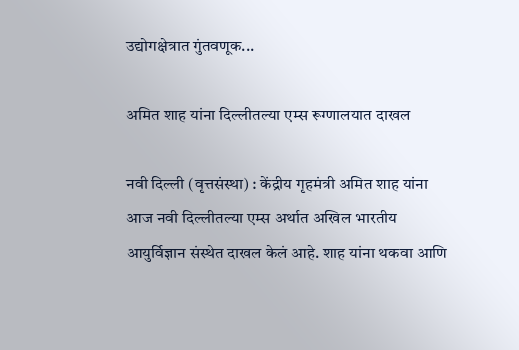उद्योगक्षेत्रात गुंतवणूक...

अमित शाह यांना दिल्लीतल्या एम्स रूग्णालयात दाखल

नवी दिल्ली (वृत्तसंस्था) : केंद्रीय गृहमंत्री अमित शाह यांना आज नवी दिल्लीतल्या एम्स अर्थात अखिल भारतीय आयुर्विज्ञान संस्थेत दाखल केलं आहे. शाह यांना थकवा आणि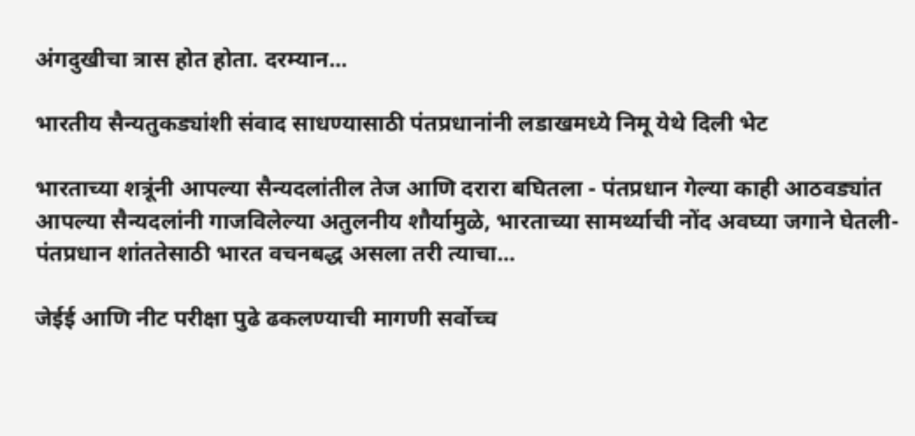अंगदुखीचा त्रास होत होता. दरम्यान...

भारतीय सैन्यतुकड्यांशी संवाद साधण्यासाठी पंतप्रधानांनी लडाखमध्ये निमू येथे दिली भेट

भारताच्या शत्रूंनी आपल्या सैन्यदलांतील तेज आणि दरारा बघितला - पंतप्रधान गेल्या काही आठवड्यांत आपल्या सैन्यदलांनी गाजविलेल्या अतुलनीय शौर्यामुळे, भारताच्या सामर्थ्याची नोंद अवघ्या जगाने घेतली- पंतप्रधान शांततेसाठी भारत वचनबद्ध असला तरी त्याचा...

जेईई आणि नीट परीक्षा पुढे ढकलण्याची मागणी सर्वोच्च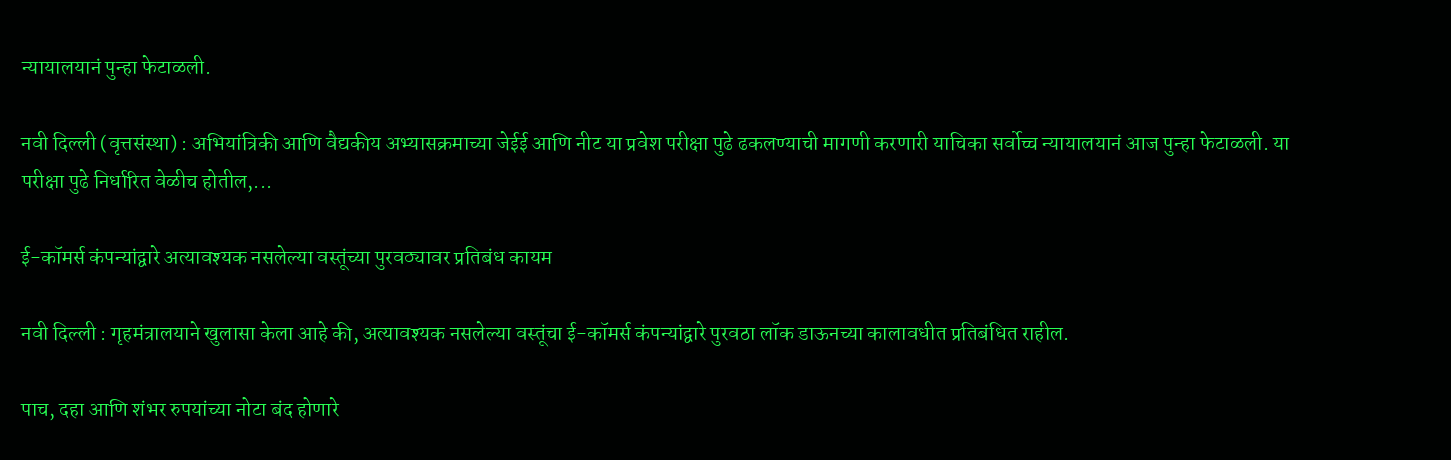न्यायालयानं पुन्हा फेटाळली.

नवी दिल्ली (वृत्तसंस्था) : अभियांत्रिकी आणि वैद्यकीय अभ्यासक्रमाच्या जेईई आणि नीट या प्रवेश परीक्षा पुढे ढकलण्याची मागणी करणारी याचिका सर्वोच्च न्यायालयानं आज पुन्हा फेटाळली. या परीक्षा पुढे निर्धारित वेळीच होतील,...

ई-कॉमर्स कंपन्यांद्वारे अत्यावश्यक नसलेल्या वस्तूंच्या पुरवठ्यावर प्रतिबंध कायम

नवी दिल्‍ली : गृहमंत्रालयाने खुलासा केला आहे की, अत्यावश्यक नसलेल्या वस्तूंचा ई-कॉमर्स कंपन्यांद्वारे पुरवठा लॉक डाऊनच्या कालावधीत प्रतिबंधित राहील.

पाच, दहा आणि शंभर रुपयांच्या नोटा बंद होणारे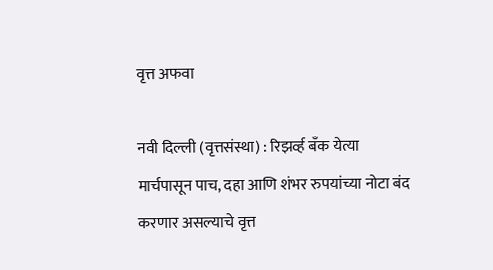वृत्त अफवा

नवी दिल्ली (वृत्तसंस्था) : रिझर्व्ह बँक येत्या मार्चपासून पाच, दहा आणि शंभर रुपयांच्या नोटा बंद करणार असल्याचे वृत्त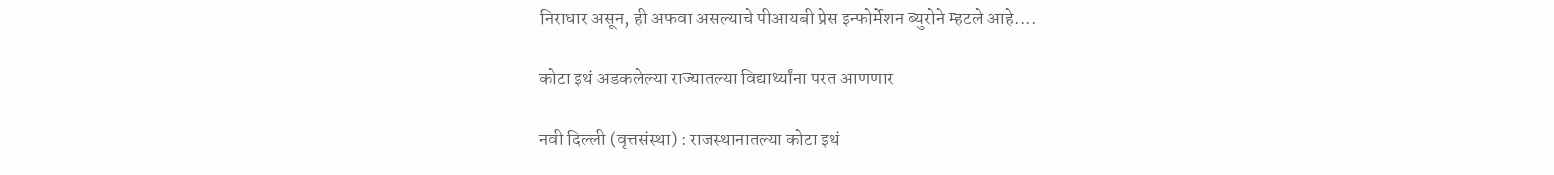निराधार असून, ही अफवा असल्याचे पीआयबी प्रेस इन्फोर्मेशन ब्युरोने म्हटले आहे....

कोटा इथं अडकलेल्या राज्यातल्या विद्यार्थ्यांना परत आणणार

नवी दिल्ली (वृत्तसंस्था) : राजस्थानातल्या कोटा इथं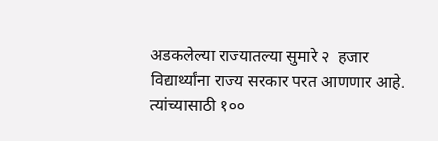अडकलेल्या राज्यातल्या सुमारे २  हजार विद्यार्थ्यांना राज्य सरकार परत आणणार आहे. त्यांच्यासाठी १००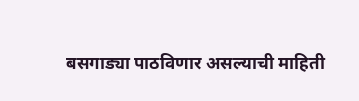बसगाड्या पाठविणार असल्याची माहिती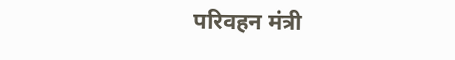परिवहन मंत्री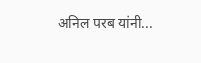अनिल परब यांनी...